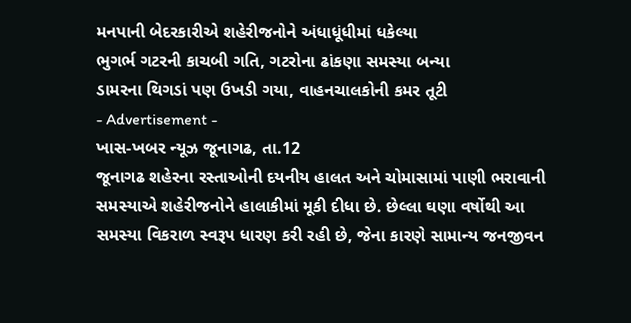મનપાની બેદરકારીએ શહેરીજનોને અંધાધૂંધીમાં ધકેલ્યા
ભુગર્ભ ગટરની કાચબી ગતિ, ગટરોના ઢાંકણા સમસ્યા બન્યા
ડામરના થિગડાં પણ ઉખડી ગયા, વાહનચાલકોની કમર તૂટી
- Advertisement -
ખાસ-ખબર ન્યૂઝ જૂનાગઢ, તા.12
જૂનાગઢ શહેરના રસ્તાઓની દયનીય હાલત અને ચોમાસામાં પાણી ભરાવાની સમસ્યાએ શહેરીજનોને હાલાકીમાં મૂકી દીધા છે. છેલ્લા ઘણા વર્ષોથી આ સમસ્યા વિકરાળ સ્વરૂપ ધારણ કરી રહી છે, જેના કારણે સામાન્ય જનજીવન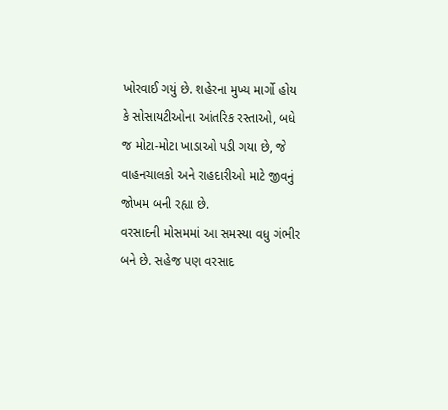ખોરવાઈ ગયું છે. શહેરના મુખ્ય માર્ગો હોય કે સોસાયટીઓના આંતરિક રસ્તાઓ, બધે જ મોટા-મોટા ખાડાઓ પડી ગયા છે, જે વાહનચાલકો અને રાહદારીઓ માટે જીવનું જોખમ બની રહ્યા છે.
વરસાદની મોસમમાં આ સમસ્યા વધુ ગંભીર બને છે. સહેજ પણ વરસાદ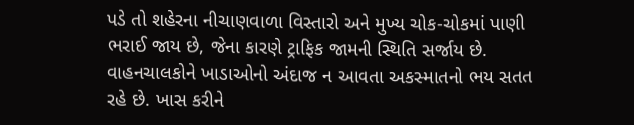પડે તો શહેરના નીચાણવાળા વિસ્તારો અને મુખ્ય ચોક-ચોકમાં પાણી ભરાઈ જાય છે, જેના કારણે ટ્રાફિક જામની સ્થિતિ સર્જાય છે. વાહનચાલકોને ખાડાઓનો અંદાજ ન આવતા અકસ્માતનો ભય સતત રહે છે. ખાસ કરીને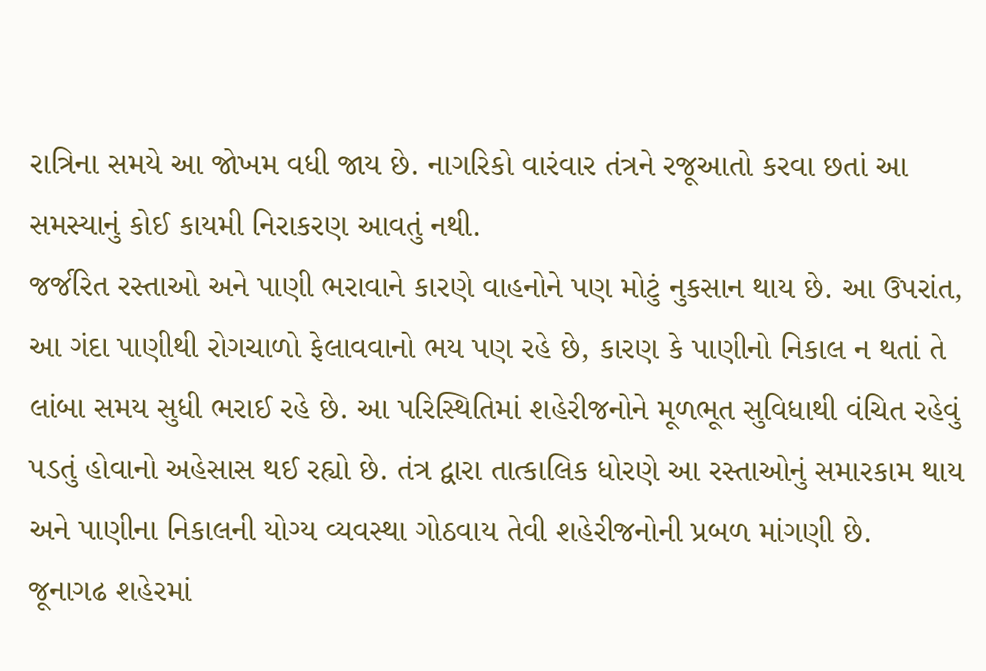રાત્રિના સમયે આ જોખમ વધી જાય છે. નાગરિકો વારંવાર તંત્રને રજૂઆતો કરવા છતાં આ સમસ્યાનું કોઈ કાયમી નિરાકરણ આવતું નથી.
જર્જરિત રસ્તાઓ અને પાણી ભરાવાને કારણે વાહનોને પણ મોટું નુકસાન થાય છે. આ ઉપરાંત, આ ગંદા પાણીથી રોગચાળો ફેલાવવાનો ભય પણ રહે છે, કારણ કે પાણીનો નિકાલ ન થતાં તે લાંબા સમય સુધી ભરાઈ રહે છે. આ પરિસ્થિતિમાં શહેરીજનોને મૂળભૂત સુવિધાથી વંચિત રહેવું પડતું હોવાનો અહેસાસ થઈ રહ્યો છે. તંત્ર દ્વારા તાત્કાલિક ધોરણે આ રસ્તાઓનું સમારકામ થાય અને પાણીના નિકાલની યોગ્ય વ્યવસ્થા ગોઠવાય તેવી શહેરીજનોની પ્રબળ માંગણી છે.
જૂનાગઢ શહેરમાં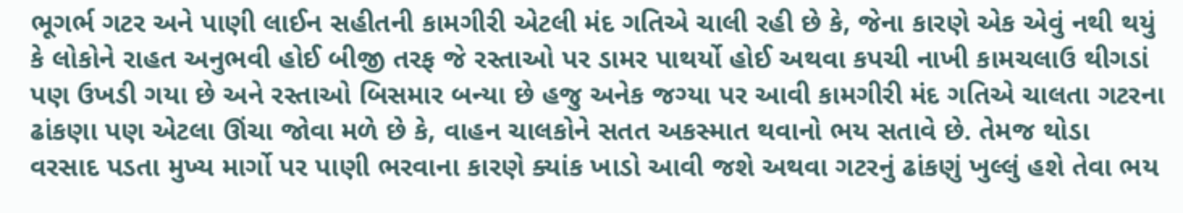ભૂગર્ભ ગટર અને પાણી લાઈન સહીતની કામગીરી એટલી મંદ ગતિએ ચાલી રહી છે કે, જેના કારણે એક એવું નથી થયું કે લોકોને રાહત અનુભવી હોઈ બીજી તરફ જે રસ્તાઓ પર ડામર પાથર્યો હોઈ અથવા કપચી નાખી કામચલાઉ થીગડાં પણ ઉખડી ગયા છે અને રસ્તાઓ બિસમાર બન્યા છે હજુ અનેક જગ્યા પર આવી કામગીરી મંદ ગતિએ ચાલતા ગટરના ઢાંકણા પણ એટલા ઊંચા જોવા મળે છે કે, વાહન ચાલકોને સતત અકસ્માત થવાનો ભય સતાવે છે. તેમજ થોડા વરસાદ પડતા મુખ્ય માર્ગો પર પાણી ભરવાના કારણે ક્યાંક ખાડો આવી જશે અથવા ગટરનું ઢાંકણું ખુલ્લું હશે તેવા ભય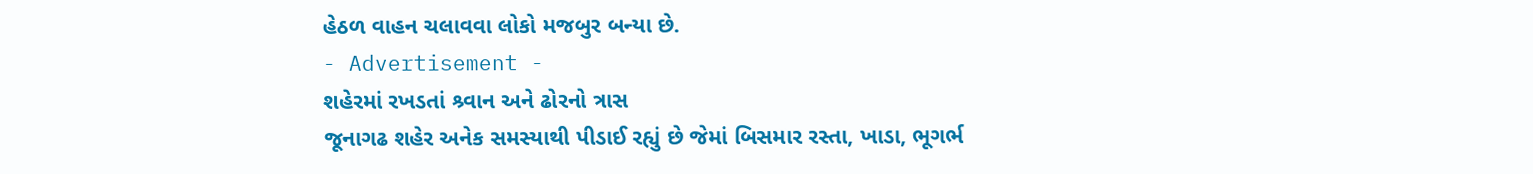હેઠળ વાહન ચલાવવા લોકો મજબુર બન્યા છે.
- Advertisement -
શહેરમાં રખડતાં શ્ર્વાન અને ઢોરનો ત્રાસ
જૂનાગઢ શહેર અનેક સમસ્યાથી પીડાઈ રહ્યું છે જેમાં બિસમાર રસ્તા, ખાડા, ભૂગર્ભ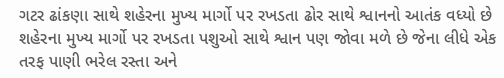ગટર ઢાંકણા સાથે શહેરના મુખ્ય માર્ગો પર રખડતા ઢોર સાથે શ્વાનનો આતંક વધ્યો છે શહેરના મુખ્ય માર્ગો પર રખડતા પશુઓ સાથે શ્વાન પણ જોવા મળે છે જેના લીધે એક તરફ પાણી ભરેલ રસ્તા અને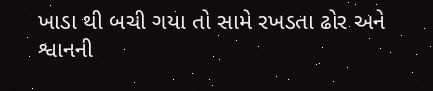ખાડા થી બચી ગયા તો સામે રખડતા ઢોર અને શ્વાનની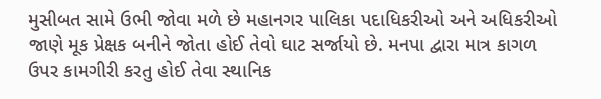મુસીબત સામે ઉભી જોવા મળે છે મહાનગર પાલિકા પદાધિકરીઓ અને અધિકરીઓ જાણે મૂક પ્રેક્ષક બનીને જોતા હોઈ તેવો ઘાટ સર્જાયો છે. મનપા દ્વારા માત્ર કાગળ ઉપર કામગીરી કરતુ હોઈ તેવા સ્થાનિક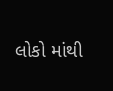લોકો માંથી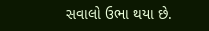સવાલો ઉભા થયા છે.